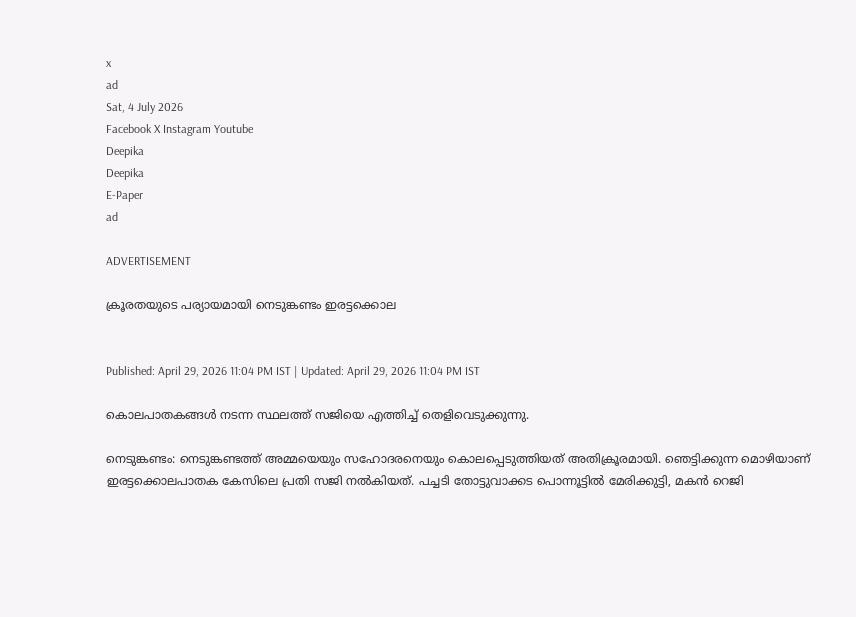x
ad
Sat, 4 July 2026
Facebook X Instagram Youtube
Deepika
Deepika
E-Paper
ad

ADVERTISEMENT

ക്രൂരതയുടെ പര്യായമായി നെടുങ്കണ്ടം ഇരട്ടക്കൊല


Published: April 29, 2026 11:04 PM IST | Updated: April 29, 2026 11:04 PM IST

കൊലപാതകങ്ങള്‍ നടന്ന സ്ഥലത്ത് സജിയെ എത്തിച്ച് തെളിവെടുക്കുന്നു.

നെടുങ്കണ്ടം: നെടുങ്കണ്ടത്ത് അമ്മയെയും സഹോദരനെയും കൊലപ്പെടുത്തിയത് അതിക്രൂരമായി. ഞെട്ടിക്കുന്ന മൊഴിയാണ് ഇരട്ടക്കൊലപാതക കേസിലെ പ്രതി സജി നല്‍കിയത്. പച്ചടി തോട്ടുവാക്കട പൊന്നൂട്ടില്‍ മേരിക്കുട്ടി, മകന്‍ റെജി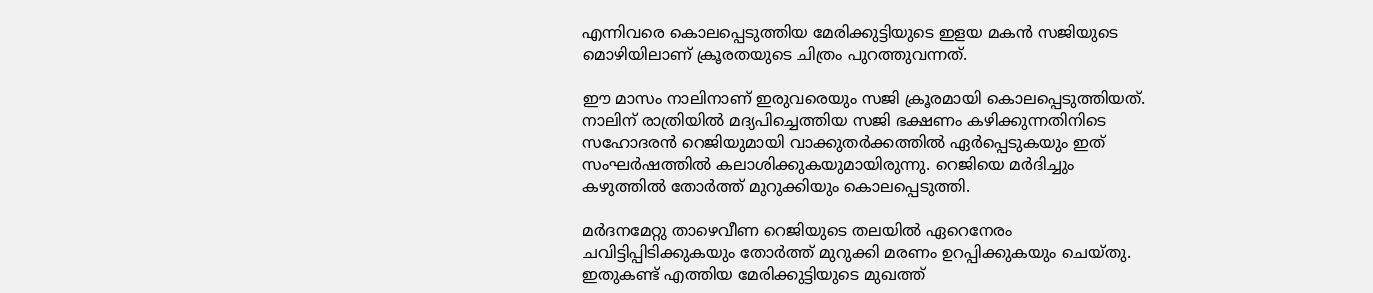എന്നിവരെ കൊലപ്പെടുത്തിയ മേരിക്കുട്ടിയുടെ ഇളയ മകന്‍ സജിയുടെ മൊഴിയിലാണ് ക്രൂരതയുടെ ചിത്രം പുറത്തുവന്നത്.

ഈ മാസം നാലിനാണ് ഇരുവരെയും സജി ക്രൂരമായി കൊലപ്പെടുത്തിയത്. നാലിന് രാത്രിയില്‍ മദ്യപിച്ചെത്തിയ സജി ഭക്ഷണം കഴിക്കുന്നതിനിടെ സഹോദരന്‍ റെജിയുമായി വാക്കുതര്‍ക്കത്തില്‍ ഏര്‍പ്പെടുകയും ഇത് സംഘര്‍ഷത്തില്‍ കലാശിക്കുകയുമായിരുന്നു. റെജിയെ മര്‍ദിച്ചും കഴുത്തില്‍ തോര്‍ത്ത് മുറുക്കിയും കൊലപ്പെടുത്തി.

മര്‍ദനമേറ്റു താഴെവീണ റെജിയുടെ തലയില്‍ ഏറെനേരം ചവിട്ടിപ്പിടിക്കുകയും തോര്‍ത്ത് മുറുക്കി മരണം ഉറപ്പിക്കുകയും ചെയ്തു. ഇതുകണ്ട് എത്തിയ മേരിക്കുട്ടിയുടെ മുഖത്ത്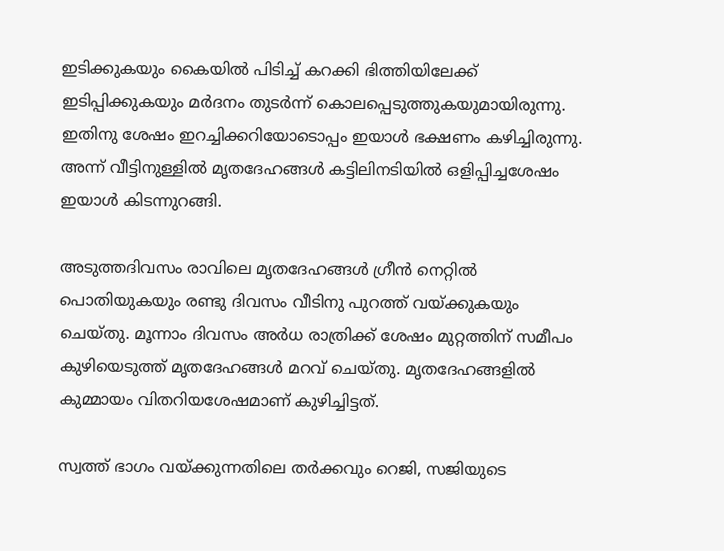ഇടിക്കുകയും കൈയില്‍ പിടിച്ച് കറക്കി ഭിത്തിയിലേക്ക് ഇടിപ്പിക്കുകയും മര്‍ദനം തുടര്‍ന്ന് കൊലപ്പെടുത്തുകയുമായിരുന്നു. ഇതിനു ശേഷം ഇറച്ചിക്കറിയോടൊപ്പം ഇയാള്‍ ഭക്ഷണം കഴിച്ചിരുന്നു. അന്ന് വീട്ടിനുള്ളില്‍ മൃതദേഹങ്ങള്‍ കട്ടിലിനടിയില്‍ ഒളിപ്പിച്ചശേഷം ഇയാള്‍ കിടന്നുറങ്ങി.

അടുത്തദിവസം രാവിലെ മൃതദേഹങ്ങള്‍ ഗ്രീന്‍ നെറ്റില്‍ പൊതിയുകയും രണ്ടു ദിവസം വീടിനു പുറത്ത് വയ്ക്കുകയും ചെയ്തു. മൂന്നാം ദിവസം അര്‍ധ രാത്രിക്ക് ശേഷം മുറ്റത്തിന് സമീപം കുഴിയെടുത്ത് മൃതദേഹങ്ങൾ മറവ് ചെയ്തു. മൃതദേഹങ്ങളില്‍ കുമ്മായം വിതറിയശേഷമാണ് കുഴിച്ചിട്ടത്.

സ്വത്ത് ഭാഗം വയ്ക്കുന്നതിലെ തര്‍ക്കവും റെജി, സജിയുടെ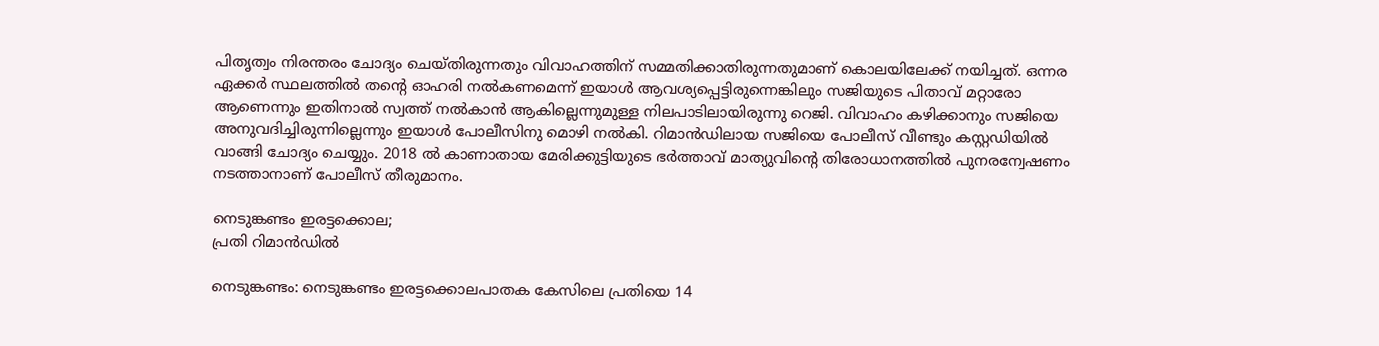പിതൃത്വം നിരന്തരം ചോദ്യം ചെയ്തിരുന്നതും വിവാഹത്തിന് സമ്മതിക്കാതിരുന്നതുമാണ് കൊലയിലേക്ക് നയിച്ചത്. ഒന്നര ഏക്കര്‍ സ്ഥലത്തില്‍ തന്‍റെ ഓഹരി നല്‍കണമെന്ന് ഇയാള്‍ ആവശ്യപ്പെട്ടിരുന്നെങ്കിലും സജിയുടെ പിതാവ് മറ്റാരോ ആണെന്നും ഇതിനാല്‍ സ്വത്ത് നല്‍കാന്‍ ആകില്ലെന്നുമുള്ള നിലപാടിലായിരുന്നു റെജി. വിവാഹം കഴിക്കാനും സജിയെ അനുവദിച്ചിരുന്നില്ലെന്നും ഇയാള്‍ പോലീസിനു മൊഴി നല്‍കി. റിമാൻഡിലായ സജിയെ പോലീസ് വീണ്ടും കസ്റ്റഡിയില്‍ വാങ്ങി ചോദ്യം ചെയ്യും. 2018 ല്‍ കാണാതായ മേരിക്കുട്ടിയുടെ ഭര്‍ത്താവ് മാത്യുവിന്‍റെ തിരോധാനത്തില്‍ പുനരന്വേഷണം നടത്താനാണ് പോലീസ് തീരുമാനം.

നെടുങ്കണ്ടം ഇരട്ടക്കൊല;
പ്രതി റിമാൻഡിൽ

നെടുങ്കണ്ടം: നെടുങ്കണ്ടം ഇരട്ടക്കൊലപാതക കേസിലെ പ്രതിയെ 14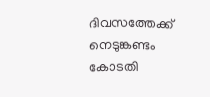ദിവസത്തേക്ക് നെടുങ്കണ്ടം കോടതി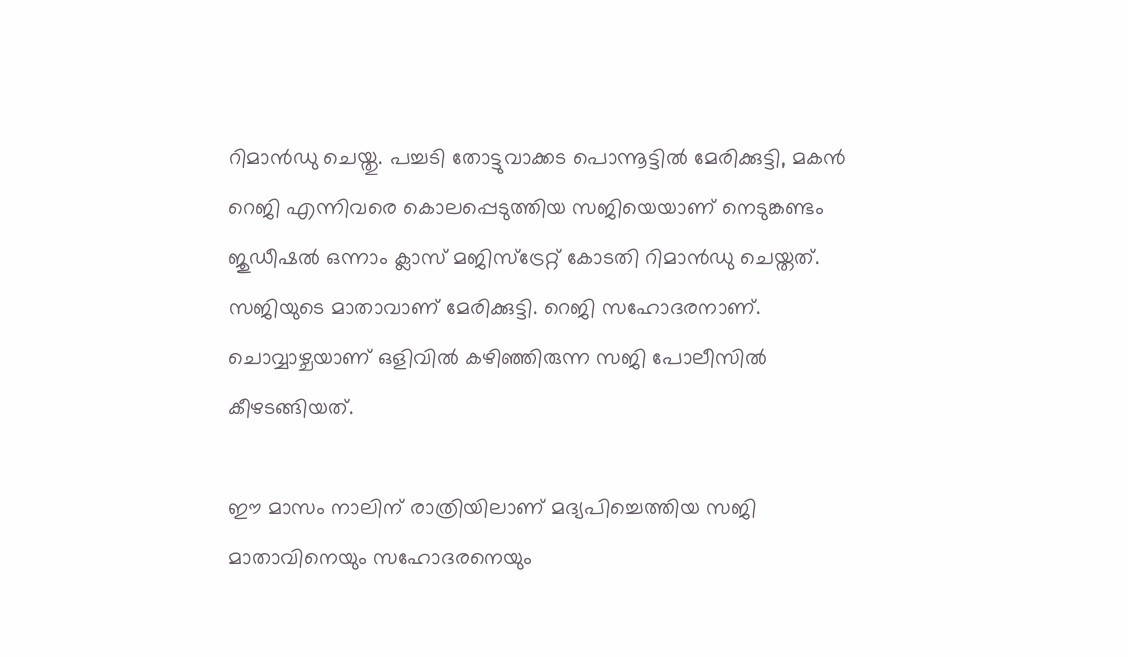റിമാൻഡു ചെയ്തു. പച്ചടി തോട്ടുവാക്കട പൊന്നൂട്ടില്‍ മേരിക്കുട്ടി, മകന്‍ റെജി എന്നിവരെ കൊലപ്പെടുത്തിയ സജിയെയാണ് നെടുങ്കണ്ടം ജുഡീഷല്‍ ഒന്നാം ക്ലാസ് മജിസ്‌ട്രേറ്റ് കോടതി റിമാൻഡു ചെയ്തത്. സജിയുടെ മാതാവാണ് മേരിക്കുട്ടി. റെജി സഹോദരനാണ്. ചൊവ്വാഴ്ചയാണ് ഒളിവില്‍ കഴിഞ്ഞിരുന്ന സജി പോലീസില്‍ കീഴടങ്ങിയത്.

ഈ മാസം നാലിന് രാത്രിയിലാണ് മദ്യപിച്ചെത്തിയ സജി മാതാവിനെയും സഹോദരനെയും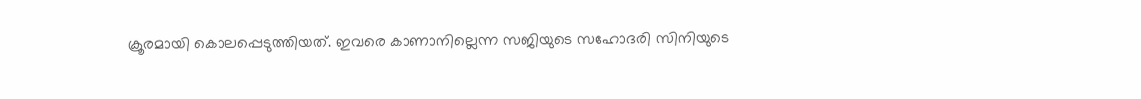ക്രൂരമായി കൊലപ്പെടുത്തിയത്. ഇവരെ കാണാനില്ലെന്ന സജിയുടെ സഹോദരി സിനിയുടെ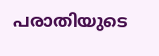പരാതിയുടെ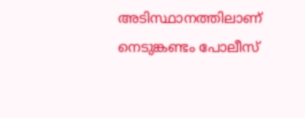അടിസ്ഥാനത്തിലാണ് നെടുങ്കണ്ടം പോലീസ്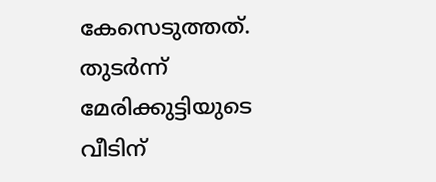കേസെടുത്തത്. തുടര്‍ന്ന് മേരിക്കുട്ടിയുടെ വീടിന്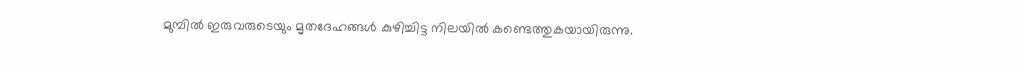മുമ്പില്‍ ഇരുവരുടെയും മൃതദേഹങ്ങള്‍ കുഴിച്ചിട്ട നിലയില്‍ കണ്ടെത്തുകയായിരുന്നു.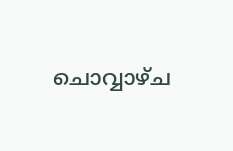ചൊവ്വാഴ്ച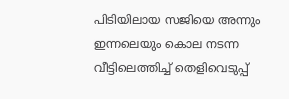പിടിയിലായ സജിയെ അന്നും ഇന്നലെയും കൊല നടന്ന വീട്ടിലെത്തിച്ച് തെളിവെടുപ്പ്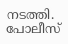നടത്തി. പോലീസ്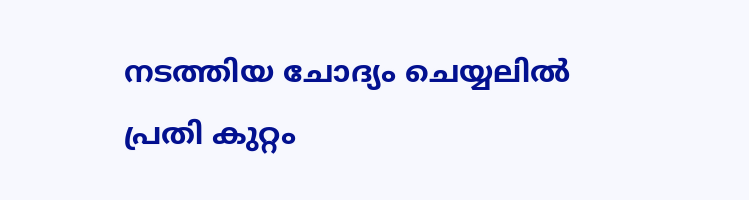നടത്തിയ ചോദ്യം ചെയ്യലില്‍ പ്രതി കുറ്റം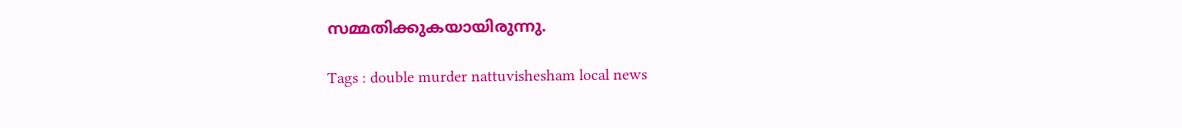സമ്മതിക്കുകയായിരുന്നു.

Tags : double murder nattuvishesham local news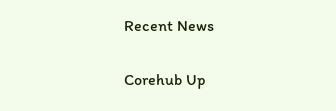Recent News

Corehub Up